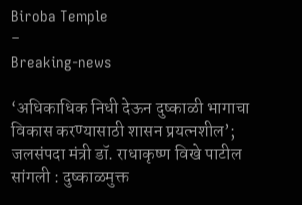Biroba Temple
-
Breaking-news

‘अधिकाधिक निधी देऊन दुष्काळी भागाचा विकास करण्यासाठी शासन प्रयत्नशील’; जलसंपदा मंत्री डॉ. राधाकृष्ण विखे पाटील
सांगली : दुष्काळमुक्त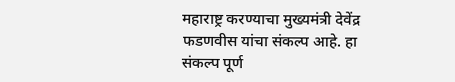महाराष्ट्र करण्याचा मुख्यमंत्री देवेंद्र फडणवीस यांचा संकल्प आहे. हा संकल्प पूर्ण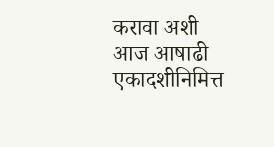करावा अशी आज आषाढी एकादशीनिमित्त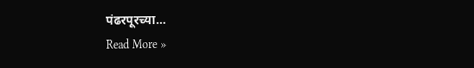पंढरपूरच्या…
Read More »